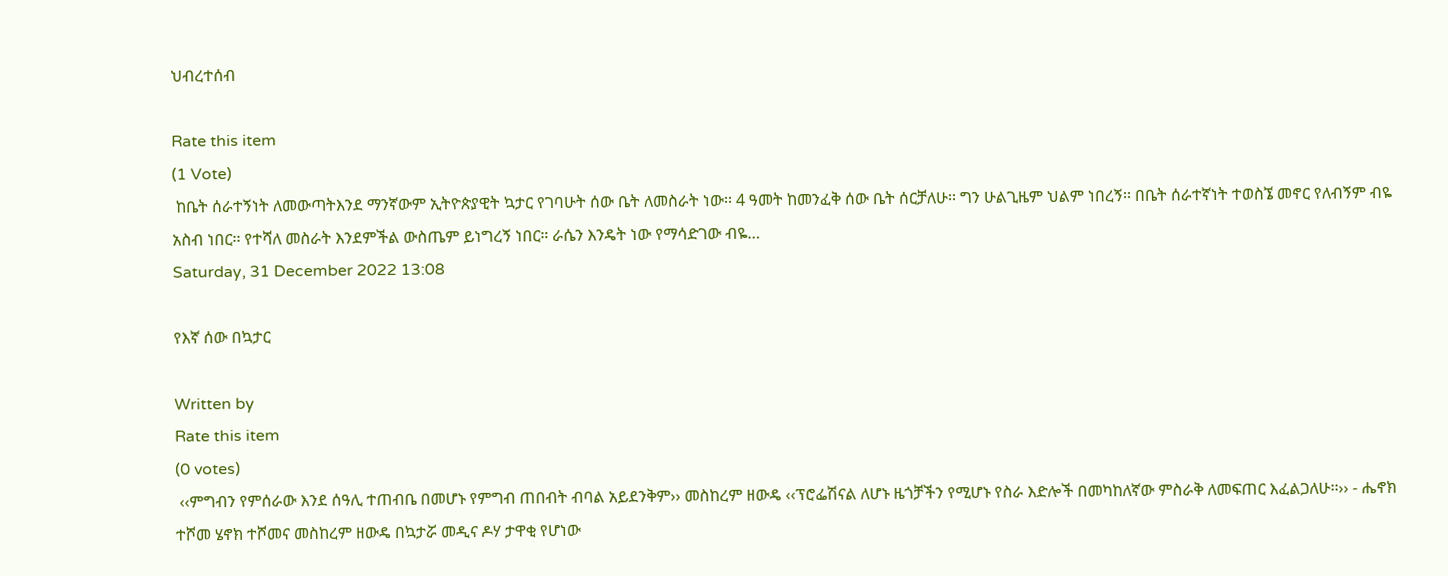ህብረተሰብ

Rate this item
(1 Vote)
 ከቤት ሰራተኝነት ለመውጣትእንደ ማንኛውም ኢትዮጵያዊት ኳታር የገባሁት ሰው ቤት ለመስራት ነው፡፡ 4 ዓመት ከመንፈቅ ሰው ቤት ሰርቻለሁ፡፡ ግን ሁልጊዜም ህልም ነበረኝ፡፡ በቤት ሰራተኛነት ተወስኜ መኖር የለብኝም ብዬ አስብ ነበር፡፡ የተሻለ መስራት እንደምችል ውስጤም ይነግረኝ ነበር። ራሴን እንዴት ነው የማሳድገው ብዬ…
Saturday, 31 December 2022 13:08

የእኛ ሰው በኳታር

Written by
Rate this item
(0 votes)
 ‹‹ምግብን የምሰራው እንደ ሰዓሊ ተጠብቤ በመሆኑ የምግብ ጠበብት ብባል አይደንቅም›› መስከረም ዘውዴ ‹‹ፕሮፌሽናል ለሆኑ ዜጎቻችን የሚሆኑ የስራ እድሎች በመካከለኛው ምስራቅ ለመፍጠር እፈልጋለሁ፡፡›› - ሔኖክ ተሾመ ሄኖክ ተሾመና መስከረም ዘውዴ በኳታሯ መዲና ዶሃ ታዋቂ የሆነው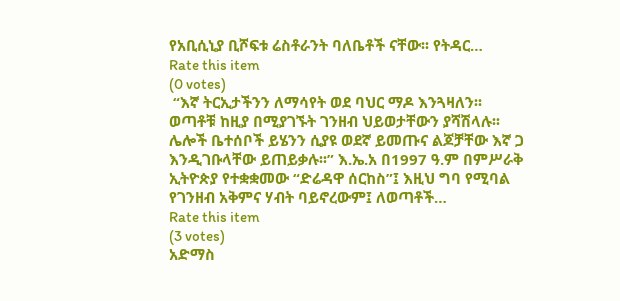የአቢሲኒያ ቢሾፍቱ ሬስቶራንት ባለቤቶች ናቸው፡፡ የትዳር…
Rate this item
(0 votes)
 “እኛ ትርኢታችንን ለማሳየት ወደ ባህር ማዶ እንጓዛለን፡፡ ወጣቶቹ ከዚያ በሚያገኙት ገንዘብ ህይወታቸውን ያሻሽላሉ፡፡ ሌሎች ቤተሰቦች ይሄንን ሲያዩ ወደኛ ይመጡና ልጆቻቸው እኛ ጋ እንዲገቡላቸው ይጠይቃሉ፡፡” እ.ኤ.አ በ1997 ዓ.ም በምሥራቅ ኢትዮጵያ የተቋቋመው “ድሬዳዋ ሰርከስ”፤ እዚህ ግባ የሚባል የገንዘብ አቅምና ሃብት ባይኖረውም፤ ለወጣቶች…
Rate this item
(3 votes)
አድማስ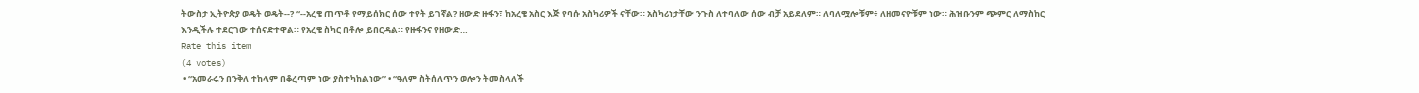ትውስታ ኢትዮጵያ ወዴት ወዴት--? “--አረቄ ጠጥቶ የማይሰክር ሰው ተየት ይገኛል? ዘውድ ዙፋን፣ ከአረቄ አስር እጅ የባሱ አስካሪዎች ናቸው። አስካሪነታቸው ንጉስ ለተባለው ሰው ብቻ አይደለም። ለባለሟሎቹም፥ ለዘመናዮቹም ነው። ሕዝቡንም ጭምር ለማስከር እንዲችሉ ተደርገው ተሰናድተዋል። የአረቄ ስካር በቶሎ ይበርዳል። የዙፋንና የዘውድ…
Rate this item
(4 votes)
 • “አመራሩን በንቅለ ተከላም በቆረጣም ነው ያስተካከልነው” • “ዓለም ስትሰለጥን ወሎን ትመስላለች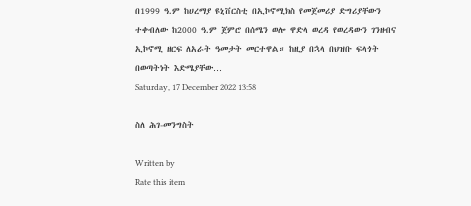በ1999 ዓ.ም ከሀረማያ ዩኒቨርስቲ በኢኮኖሚክስ የመጀመሪያ ድግሪያቸውን ተቀብለው ከ2000 ዓ.ም ጀምሮ በሰሜን ወሎ ዋድላ ወረዳ የወረዳውን ገንዘብና ኢኮኖሚ ዘርፍ ለአራት ዓመታት መርተዋል። ከዚያ በኋላ በህዝቡ ፍላጎት በወጣትነት እድሜያቸው…
Saturday, 17 December 2022 13:58

ስለ ሕገ-መንግስት

Written by
Rate this item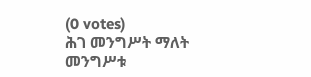(0 votes)
ሕገ መንግሥት ማለት መንግሥቱ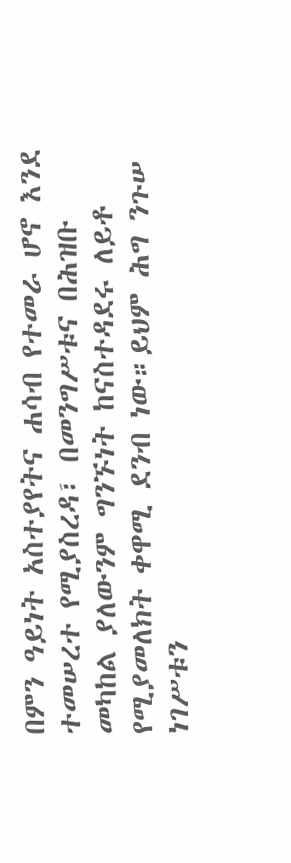በምን ዓይነት አስተያየትና ሐሳብ የተመራ ሆኖ እንደ ተመሠረተ የሚያስረዳ፣ በመንግሥቱና በሕዝቡ መካከል ያለውንም ግንኙነት ከናስተዳደሩ ለይቶ የሚያመለክት ቀዋሚ ደንብ ነው።ይህም ሕግ ንጉሠ ነገሥቱን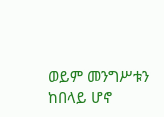ወይም መንግሥቱን ከበላይ ሆኖ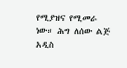የሚያዝና የሚመራ ነው። ሕግ ለሰው ልጅ አዲስ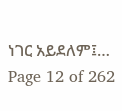ነገር አይደለም፤…
Page 12 of 262